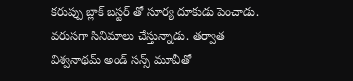కరుప్పు బ్లాక్ బస్టర్ తో సూర్య దూకుడు పెంచాడు. వరుసగా సినిమాలు చేస్తున్నాడు. తర్వాత విశ్వనాథమ్ అండ్ సన్స్ మూవీతో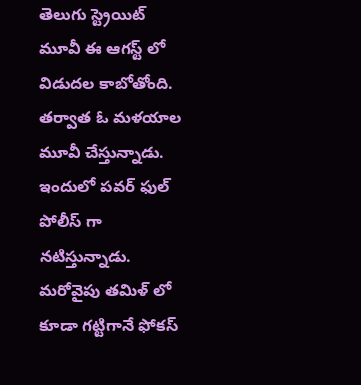తెలుగు స్ట్రెయిట్ మూవీ ఈ ఆగస్ట్ లో విడుదల కాబోతోంది. తర్వాత ఓ మళయాల మూవీ చేస్తున్నాడు. ఇందులో పవర్ ఫుల్ పోలీస్ గా నటిస్తున్నాడు. మరోవైపు తమిళ్ లో కూడా గట్టిగానే ఫోకస్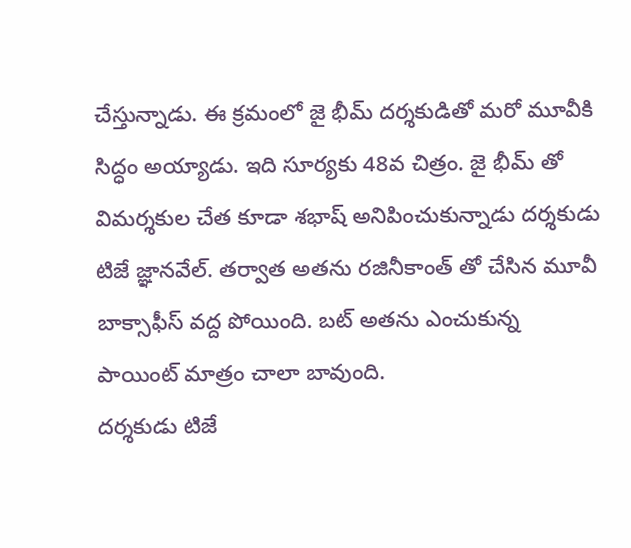చేస్తున్నాడు. ఈ క్రమంలో జై భీమ్ దర్శకుడితో మరో మూవీకి సిద్ధం అయ్యాడు. ఇది సూర్యకు 48వ చిత్రం. జై భీమ్ తో విమర్శకుల చేత కూడా శభాష్ అనిపించుకున్నాడు దర్శకుడు టిజే జ్ఞానవేల్. తర్వాత అతను రజినీకాంత్ తో చేసిన మూవీ బాక్సాఫీస్ వద్ద పోయింది. బట్ అతను ఎంచుకున్న పాయింట్ మాత్రం చాలా బావుంది.
దర్శకుడు టిజే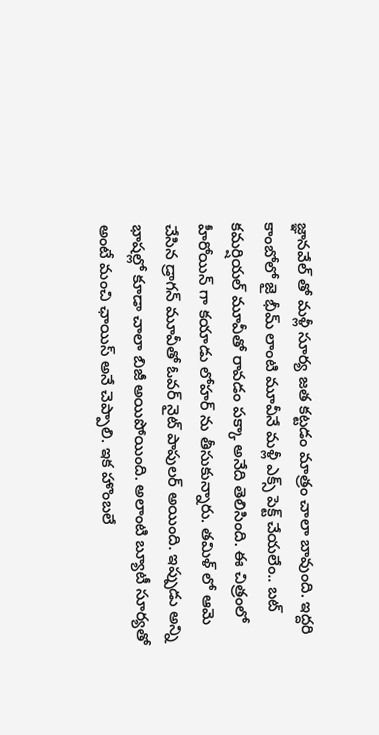జ్ఞానవేల్ తో మళ్లీ సూర్య జత కట్టడం మాత్రం చాలా బావుంది. ఇద్దరి కాంబోలో జై భీమ్ లాంటి మూవీనే మళ్లీ ఎక్స్ పెక్ట్ చేయలేం.. బట్ కమర్షియల్ మూవీతో రావడం పక్కా అనేది తెలిసింది. ఈ చిత్రంలో హీరోయిన్ గా కయాడు లోహర్ ను తీసుకున్నారు. తమిళ్ లో ఆమె చేసిన డ్రాగన్ మూవీతో ఓవర్ నైట్ పాపులర్ అయింది. ఇప్పుడు అన్ని భాషల్లో కూడా చాలా బిజీ అయిపోయింది. అలాంటి బ్యూటీ సూర్యతో అంటే మంచి ఛాయిస్ అనే చెప్పాలి. ఇక హొంబలే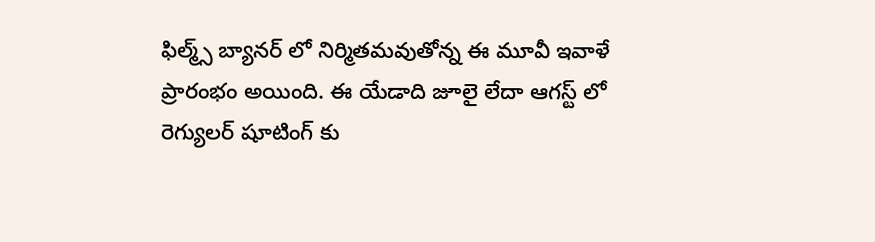ఫిల్మ్స్ బ్యానర్ లో నిర్మితమవుతోన్న ఈ మూవీ ఇవాళే ప్రారంభం అయింది. ఈ యేడాది జూలై లేదా ఆగస్ట్ లో రెగ్యులర్ షూటింగ్ కు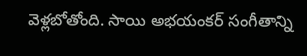వెళ్లబోతోంది. సాయి అభయంకర్ సంగీతాన్ని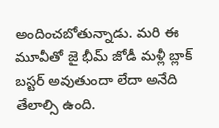అందించబోతున్నాడు. మరి ఈ మూవీతో జై భీమ్ జోడీ మళ్లీ బ్లాక్ బస్టర్ అవుతుందా లేదా అనేది తేలాల్సి ఉంది.